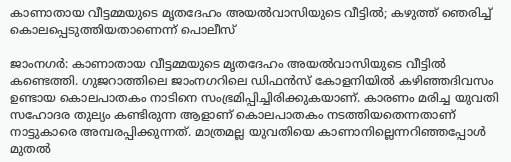കാണാതായ വീട്ടമ്മയുടെ മൃതദേഹം അയല്‍വാസിയുടെ വീട്ടില്‍; കഴുത്ത് ഞെരിച്ച് കൊലപ്പെടുത്തിയതാണെന്ന് പൊലീസ്

ജാംനഗര്‍: കാണാതായ വീട്ടമ്മയുടെ മൃതദേഹം അയല്‍വാസിയുടെ വീട്ടില്‍ കണ്ടെത്തി. ഗുജറാത്തിലെ ജാംനഗറിലെ ഡിഫന്‍സ് കോളനിയില്‍ കഴിഞ്ഞദിവസം ഉണ്ടായ കൊലപാതകം നാടിനെ സംഭ്രമിപ്പിച്ചിരിക്കുകയാണ്. കാരണം മരിച്ച യുവതി സഹോദര തുല്യം കണ്ടിരുന്ന ആളാണ് കൊലപാതകം നടത്തിയതെന്നതാണ് നാട്ടുകാരെ അമ്പരപ്പിക്കുന്നത്. മാത്രമല്ല യുവതിയെ കാണാനില്ലെന്നറിഞ്ഞപ്പോള്‍ മുതല്‍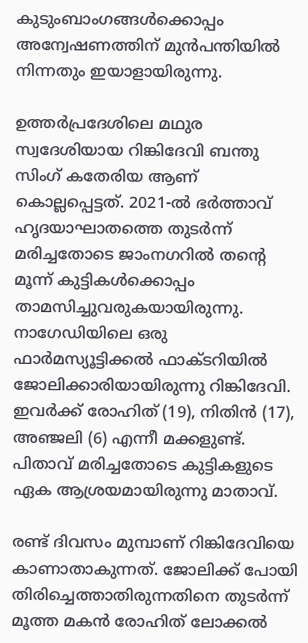കുടുംബാംഗങ്ങള്‍ക്കൊപ്പം അന്വേഷണത്തിന് മുന്‍പന്തിയില്‍ നിന്നതും ഇയാളായിരുന്നു.

ഉത്തര്‍പ്രദേശിലെ മഥുര സ്വദേശിയായ റിങ്കിദേവി ബന്തു സിംഗ് കതേരിയ ആണ് കൊല്ലപ്പെട്ടത്. 2021-ല്‍ ഭര്‍ത്താവ് ഹൃദയാഘാതത്തെ തുടര്‍ന്ന് മരിച്ചതോടെ ജാംനഗറില്‍ തന്റെ മൂന്ന് കുട്ടികള്‍ക്കൊപ്പം താമസിച്ചുവരുകയായിരുന്നു. നാഗേഡിയിലെ ഒരു ഫാര്‍മസ്യൂട്ടിക്കല്‍ ഫാക്ടറിയില്‍ ജോലിക്കാരിയായിരുന്നു റിങ്കിദേവി. ഇവര്‍ക്ക് രോഹിത് (19), നിതിന്‍ (17), അഞ്ജലി (6) എന്നീ മക്കളുണ്ട്. പിതാവ് മരിച്ചതോടെ കുട്ടികളുടെ ഏക ആശ്രയമായിരുന്നു മാതാവ്.

രണ്ട് ദിവസം മുമ്പാണ് റിങ്കിദേവിയെ കാണാതാകുന്നത്. ജോലിക്ക് പോയി തിരിച്ചെത്താതിരുന്നതിനെ തുടര്‍ന്ന് മൂത്ത മകന്‍ രോഹിത് ലോക്കല്‍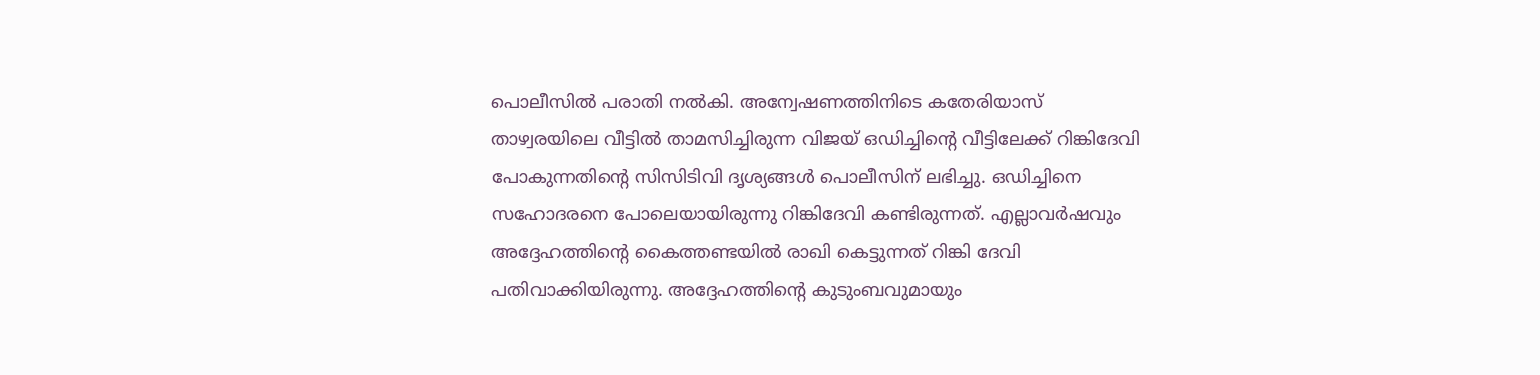പൊലീസില്‍ പരാതി നല്‍കി. അന്വേഷണത്തിനിടെ കതേരിയാസ് താഴ്വരയിലെ വീട്ടില്‍ താമസിച്ചിരുന്ന വിജയ് ഒഡിച്ചിന്റെ വീട്ടിലേക്ക് റിങ്കിദേവി പോകുന്നതിന്റെ സിസിടിവി ദൃശ്യങ്ങള്‍ പൊലീസിന് ലഭിച്ചു. ഒഡിച്ചിനെ സഹോദരനെ പോലെയായിരുന്നു റിങ്കിദേവി കണ്ടിരുന്നത്. എല്ലാവര്‍ഷവും അദ്ദേഹത്തിന്റെ കൈത്തണ്ടയില്‍ രാഖി കെട്ടുന്നത് റിങ്കി ദേവി പതിവാക്കിയിരുന്നു. അദ്ദേഹത്തിന്റെ കുടുംബവുമായും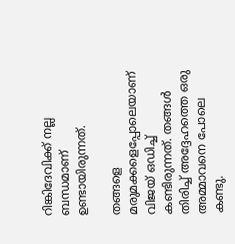റിങ്കിദേവിക്ക് നല്ല ബന്ധമാണ് ഉണ്ടായിരുന്നത്.

തങ്ങളെ മരുമക്കളെപ്പോലെയാണ് വിജയ് ഒഡിച്ച് കണ്ടിരുന്നത്. തങ്ങള്‍ തിരിച്ച് അദ്ദേഹത്തെ ഒരു അമ്മാവനെ പോലെ കണ്ടു.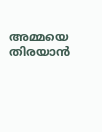അമ്മയെ തിരയാന്‍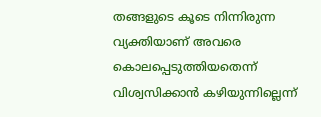തങ്ങളുടെ കൂടെ നിന്നിരുന്ന വ്യക്തിയാണ് അവരെ കൊലപ്പെടുത്തിയതെന്ന് വിശ്വസിക്കാന്‍ കഴിയുന്നില്ലെന്ന്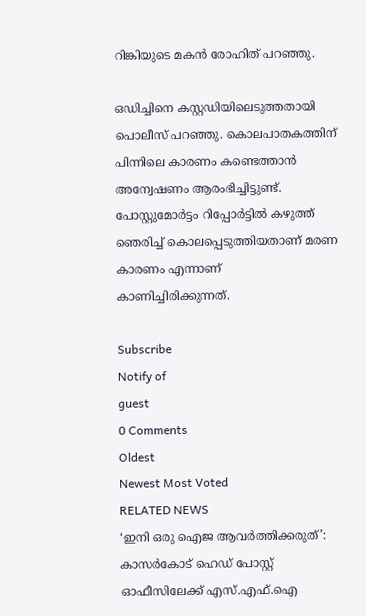റിങ്കിയുടെ മകന്‍ രോഹിത് പറഞ്ഞു.

ഒഡിച്ചിനെ കസ്റ്റഡിയിലെടുത്തതായി പൊലീസ് പറഞ്ഞു. കൊലപാതകത്തിന് പിന്നിലെ കാരണം കണ്ടെത്താന്‍ അന്വേഷണം ആരംഭിച്ചിട്ടുണ്ട്. പോസ്റ്റുമോര്‍ട്ടം റിപ്പോര്‍ട്ടില്‍ കഴുത്ത് ഞെരിച്ച് കൊലപ്പെടുത്തിയതാണ് മരണ കാരണം എന്നാണ് കാണിച്ചിരിക്കുന്നത്.

Subscribe
Notify of
guest
0 Comments
Oldest
Newest Most Voted
RELATED NEWS
‘ഇനി ഒരു ഐജ ആവര്‍ത്തിക്കരുത്’: കാസര്‍കോട് ഹെഡ് പോസ്റ്റ് ഓഫീസിലേക്ക് എസ്.എഫ്.ഐ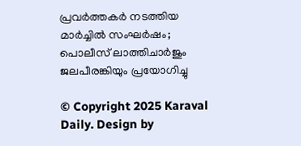പ്രവര്‍ത്തകര്‍ നടത്തിയ മാര്‍ച്ചില്‍ സംഘര്‍ഷം; പൊലീസ് ലാത്തിചാര്‍ജും ജലപീരങ്കിയും പ്രയോഗിച്ചു

© Copyright 2025 Karaval Daily. Design by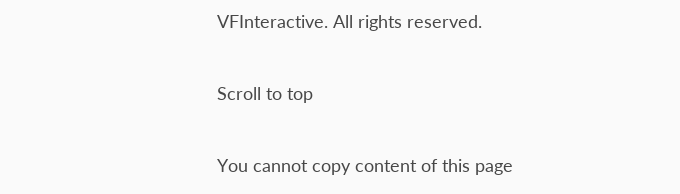VFInteractive. All rights reserved.

Scroll to top

You cannot copy content of this page